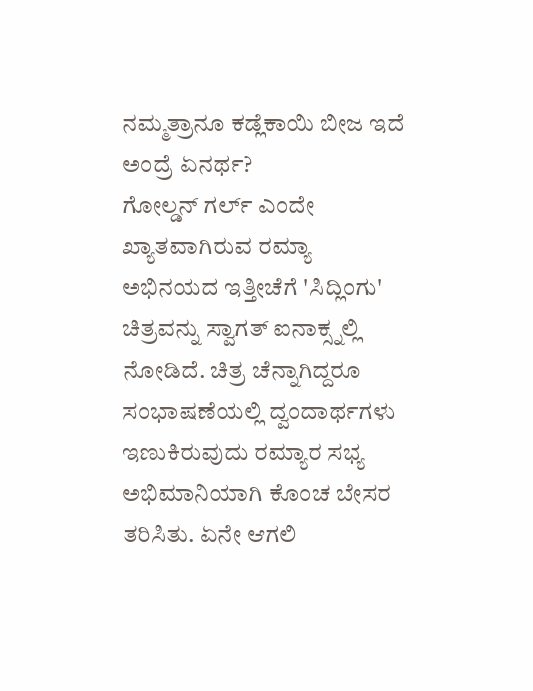ನಮ್ಮತ್ರಾನೂ ಕಡ್ಲೆಕಾಯಿ ಬೀಜ ಇದೆ ಅಂದ್ರೆ ಏನರ್ಥ?
ಗೋಲ್ಡನ್ ಗರ್ಲ್ ಎಂದೇ ಖ್ಯಾತವಾಗಿರುವ ರಮ್ಯಾ ಅಭಿನಯದ ಇತ್ತೀಚೆಗೆ 'ಸಿದ್ಲಿಂಗು' ಚಿತ್ರವನ್ನು ಸ್ವಾಗತ್ ಐನಾಕ್ಸ್ನಲ್ಲಿ ನೋಡಿದೆ. ಚಿತ್ರ ಚೆನ್ನಾಗಿದ್ದರೂ ಸಂಭಾಷಣೆಯಲ್ಲಿ ದ್ವಂದಾರ್ಥಗಳು ಇಣುಕಿರುವುದು ರಮ್ಯಾರ ಸಭ್ಯ ಅಭಿಮಾನಿಯಾಗಿ ಕೊಂಚ ಬೇಸರ ತರಿಸಿತು. ಏನೇ ಆಗಲಿ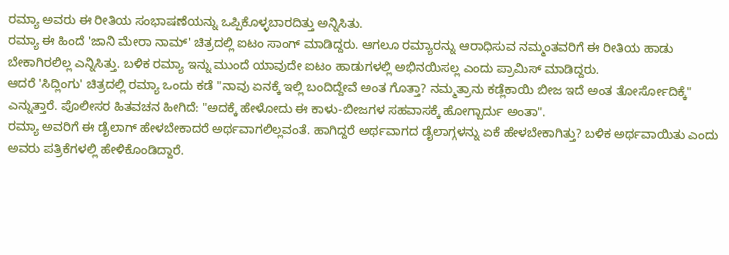ರಮ್ಯಾ ಅವರು ಈ ರೀತಿಯ ಸಂಭಾಷಣೆಯನ್ನು ಒಪ್ಪಿಕೊಳ್ಳಬಾರದಿತ್ತು ಅನ್ನಿಸಿತು.
ರಮ್ಯಾ ಈ ಹಿಂದೆ 'ಜಾನಿ ಮೇರಾ ನಾಮ್' ಚಿತ್ರದಲ್ಲಿ ಐಟಂ ಸಾಂಗ್ ಮಾಡಿದ್ದರು. ಆಗಲೂ ರಮ್ಯಾರನ್ನು ಆರಾಧಿಸುವ ನಮ್ಮಂತವರಿಗೆ ಈ ರೀತಿಯ ಹಾಡು ಬೇಕಾಗಿರಲಿಲ್ಲ ಎನ್ನಿಸಿತ್ತು. ಬಳಿಕ ರಮ್ಯಾ ಇನ್ನು ಮುಂದೆ ಯಾವುದೇ ಐಟಂ ಹಾಡುಗಳಲ್ಲಿ ಅಭಿನಯಿಸಲ್ಲ ಎಂದು ಪ್ರಾಮಿಸ್ ಮಾಡಿದ್ದರು.
ಆದರೆ 'ಸಿದ್ಲಿಂಗು' ಚಿತ್ರದಲ್ಲಿ ರಮ್ಯಾ ಒಂದು ಕಡೆ "ನಾವು ಏನಕ್ಕೆ ಇಲ್ಲಿ ಬಂದಿದ್ದೇವೆ ಅಂತ ಗೊತ್ತಾ? ನಮ್ಮತ್ರಾನು ಕಡ್ಲೆಕಾಯಿ ಬೀಜ ಇದೆ ಅಂತ ತೋರ್ಸೋದಿಕ್ಕೆ" ಎನ್ನುತ್ತಾರೆ. ಪೊಲೀಸರ ಹಿತವಚನ ಹೀಗಿದೆ: "ಅದಕ್ಕೆ ಹೇಳೋದು ಈ ಕಾಳು-ಬೀಜಗಳ ಸಹವಾಸಕ್ಕೆ ಹೋಗ್ಬಾರ್ದು ಅಂತಾ".
ರಮ್ಯಾ ಅವರಿಗೆ ಈ ಡೈಲಾಗ್ ಹೇಳಬೇಕಾದರೆ ಅರ್ಥವಾಗಲಿಲ್ಲವಂತೆ. ಹಾಗಿದ್ದರೆ ಅರ್ಥವಾಗದ ಡೈಲಾಗ್ಗಳನ್ನು ಏಕೆ ಹೇಳಬೇಕಾಗಿತ್ತು? ಬಳಿಕ ಅರ್ಥವಾಯಿತು ಎಂದು ಅವರು ಪತ್ರಿಕೆಗಳಲ್ಲಿ ಹೇಳಿಕೊಂಡಿದ್ದಾರೆ.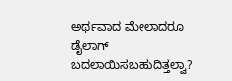ಅರ್ಥವಾದ ಮೇಲಾದರೂ ಡೈಲಾಗ್ ಬದಲಾಯಿಸಬಹುದಿತ್ತಲ್ವಾ?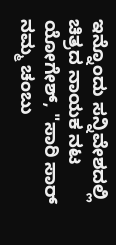ಇನ್ನೊಂದು ಸನ್ನಿವೇಶದಲ್ಲಿ ಚಿತ್ರದ ನಾಯಕ ನಟ ಯೋಗೇಶ್, "ಸಾರಿ ಸಾರ್ ನಮ್ಮ ಚಂಬು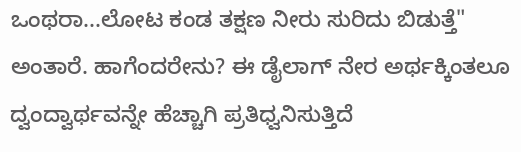ಒಂಥರಾ...ಲೋಟ ಕಂಡ ತಕ್ಷಣ ನೀರು ಸುರಿದು ಬಿಡುತ್ತೆ" ಅಂತಾರೆ. ಹಾಗೆಂದರೇನು? ಈ ಡೈಲಾಗ್ ನೇರ ಅರ್ಥಕ್ಕಿಂತಲೂ ದ್ವಂದ್ವಾರ್ಥವನ್ನೇ ಹೆಚ್ಚಾಗಿ ಪ್ರತಿಧ್ವನಿಸುತ್ತಿದೆ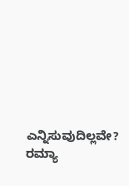ಎನ್ನಿಸುವುದಿಲ್ಲವೇ? ರಮ್ಯಾ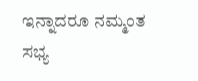ಇನ್ನಾದರೂ ನಮ್ಮಂತ ಸಭ್ಯ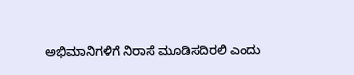ಅಭಿಮಾನಿಗಳಿಗೆ ನಿರಾಸೆ ಮೂಡಿಸದಿರಲಿ ಎಂದು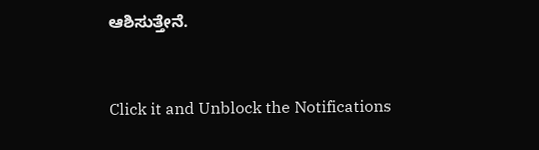ಆಶಿಸುತ್ತೇನೆ.


Click it and Unblock the Notifications